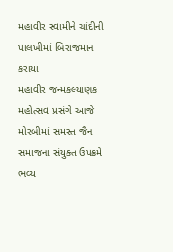મહાવીર સ્વામીને ચાંદીની પાલખીમાં બિરાજમાન કરાયા
મહાવીર જન્મકલ્યાણક મહોત્સવ પ્રસંગે આજે મોરબીમાં સમસ્ત જૈન સમાજના સંયુક્ત ઉપક્રમે ભવ્ય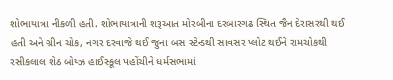શોભાયાત્રા નીકળી હતી. શોભાયાત્રાની શરૂઆત મોરબીના દરબારગઢ સ્થિત જૈન દેરાસરથી થઈ હતી અને ગ્રીન ચોક, નગર દરવાજે થઈ જુના બસ સ્ટેન્ડથી સાવસર પ્લોટ થઈને રામચોકથી રસીકલાલ શેઠ બોય્ઝ હાઈસ્કૂલ પહોંચીને ધર્મસભામાં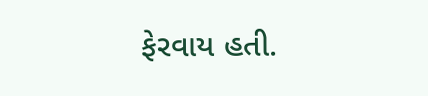ફેરવાય હતી.